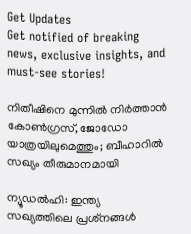Get Updates
Get notified of breaking news, exclusive insights, and must-see stories!

നിതീഷിനെ മുന്നില്‍ നിര്‍ത്താന്‍ കോണ്‍ഗ്രസ്, ജോഡോ യാത്രയിലുമെത്തും; ബീഹാറില്‍ സഖ്യം തീരുമാനമായി

ന്യൂഡല്‍ഹി: ഇന്ത്യ സഖ്യത്തിലെ പ്രശ്‌നങ്ങള്‍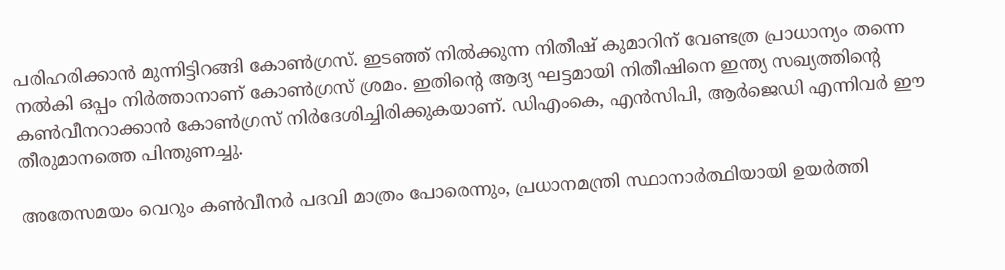പരിഹരിക്കാന്‍ മുന്നിട്ടിറങ്ങി കോണ്‍ഗ്രസ്. ഇടഞ്ഞ് നില്‍ക്കുന്ന നിതീഷ് കുമാറിന് വേണ്ടത്ര പ്രാധാന്യം തന്നെ നല്‍കി ഒപ്പം നിര്‍ത്താനാണ് കോണ്‍ഗ്രസ് ശ്രമം. ഇതിന്റെ ആദ്യ ഘട്ടമായി നിതീഷിനെ ഇന്ത്യ സഖ്യത്തിന്റെ കണ്‍വീനറാക്കാന്‍ കോണ്‍ഗ്രസ് നിര്‍ദേശിച്ചിരിക്കുകയാണ്. ഡിഎംകെ, എന്‍സിപി, ആര്‍ജെഡി എന്നിവര്‍ ഈ തീരുമാനത്തെ പിന്തുണച്ചു.

അതേസമയം വെറും കണ്‍വീനര്‍ പദവി മാത്രം പോരെന്നും, പ്രധാനമന്ത്രി സ്ഥാനാര്‍ത്ഥിയായി ഉയര്‍ത്തി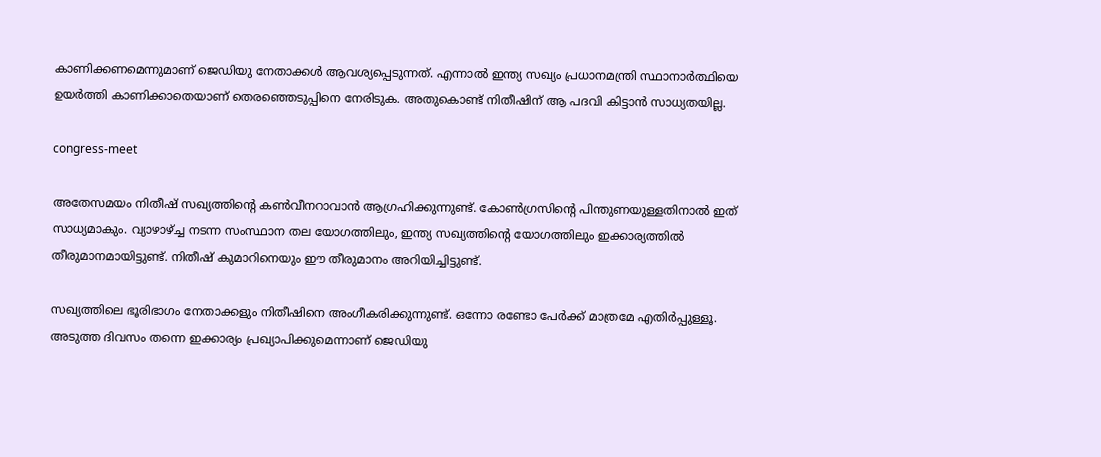കാണിക്കണമെന്നുമാണ് ജെഡിയു നേതാക്കള്‍ ആവശ്യപ്പെടുന്നത്. എന്നാല്‍ ഇന്ത്യ സഖ്യം പ്രധാനമന്ത്രി സ്ഥാനാര്‍ത്ഥിയെ ഉയര്‍ത്തി കാണിക്കാതെയാണ് തെരഞ്ഞെടുപ്പിനെ നേരിടുക. അതുകൊണ്ട് നിതീഷിന് ആ പദവി കിട്ടാന്‍ സാധ്യതയില്ല.

congress-meet

അതേസമയം നിതീഷ് സഖ്യത്തിന്റെ കണ്‍വീനറാവാന്‍ ആഗ്രഹിക്കുന്നുണ്ട്. കോണ്‍ഗ്രസിന്റെ പിന്തുണയുള്ളതിനാല്‍ ഇത് സാധ്യമാകും. വ്യാഴാഴ്ച്ച നടന്ന സംസ്ഥാന തല യോഗത്തിലും, ഇന്ത്യ സഖ്യത്തിന്റെ യോഗത്തിലും ഇക്കാര്യത്തില്‍ തീരുമാനമായിട്ടുണ്ട്. നിതീഷ് കുമാറിനെയും ഈ തീരുമാനം അറിയിച്ചിട്ടുണ്ട്.

സഖ്യത്തിലെ ഭൂരിഭാഗം നേതാക്കളും നിതീഷിനെ അംഗീകരിക്കുന്നുണ്ട്. ഒന്നോ രണ്ടോ പേര്‍ക്ക് മാത്രമേ എതിര്‍പ്പുള്ളൂ. അടുത്ത ദിവസം തന്നെ ഇക്കാര്യം പ്രഖ്യാപിക്കുമെന്നാണ് ജെഡിയു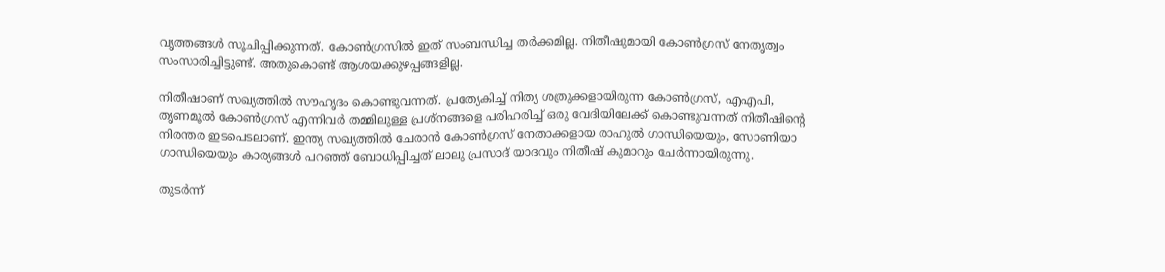വൃത്തങ്ങള്‍ സൂചിപ്പിക്കുന്നത്. കോണ്‍ഗ്രസില്‍ ഇത് സംബന്ധിച്ച തര്‍ക്കമില്ല. നിതീഷുമായി കോണ്‍ഗ്രസ് നേതൃത്വം സംസാരിച്ചിട്ടുണ്ട്. അതുകൊണ്ട് ആശയക്കുഴപ്പങ്ങളില്ല.

നിതീഷാണ് സഖ്യത്തില്‍ സൗഹൃദം കൊണ്ടുവന്നത്. പ്രത്യേകിച്ച് നിത്യ ശത്രുക്കളായിരുന്ന കോണ്‍ഗ്രസ്, എഎപി, തൃണമൂല്‍ കോണ്‍ഗ്രസ് എന്നിവര്‍ തമ്മിലുള്ള പ്രശ്‌നങ്ങളെ പരിഹരിച്ച് ഒരു വേദിയിലേക്ക് കൊണ്ടുവന്നത് നിതീഷിന്റെ നിരന്തര ഇടപെടലാണ്. ഇന്ത്യ സഖ്യത്തില്‍ ചേരാന്‍ കോണ്‍ഗ്രസ് നേതാക്കളായ രാഹുല്‍ ഗാന്ധിയെയും, സോണിയാ ഗാന്ധിയെയും കാര്യങ്ങള്‍ പറഞ്ഞ് ബോധിപ്പിച്ചത് ലാലു പ്രസാദ് യാദവും നിതീഷ് കുമാറും ചേര്‍ന്നായിരുന്നു.

തുടര്‍ന്ന്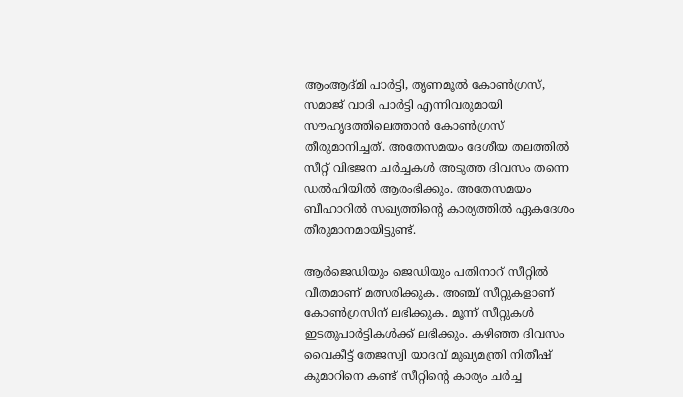ആംആദ്മി പാര്‍ട്ടി, തൃണമൂല്‍ കോണ്‍ഗ്രസ്, സമാജ് വാദി പാര്‍ട്ടി എന്നിവരുമായി സൗഹൃദത്തിലെത്താന്‍ കോണ്‍ഗ്രസ് തീരുമാനിച്ചത്. അതേസമയം ദേശീയ തലത്തില്‍ സീറ്റ് വിഭജന ചര്‍ച്ചകള്‍ അടുത്ത ദിവസം തന്നെ ഡല്‍ഹിയില്‍ ആരംഭിക്കും. അതേസമയം ബീഹാറില്‍ സഖ്യത്തിന്റെ കാര്യത്തില്‍ ഏകദേശം തീരുമാനമായിട്ടുണ്ട്.

ആര്‍ജെഡിയും ജെഡിയും പതിനാറ് സീറ്റില്‍ വീതമാണ് മത്സരിക്കുക. അഞ്ച് സീറ്റുകളാണ് കോണ്‍ഗ്രസിന് ലഭിക്കുക. മൂന്ന് സീറ്റുകള്‍ ഇടതുപാര്‍ട്ടികള്‍ക്ക് ലഭിക്കും. കഴിഞ്ഞ ദിവസം വൈകീട്ട് തേജസ്വി യാദവ് മുഖ്യമന്ത്രി നിതീഷ് കുമാറിനെ കണ്ട് സീറ്റിന്റെ കാര്യം ചര്‍ച്ച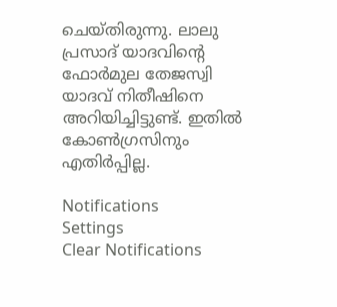ചെയ്തിരുന്നു. ലാലു പ്രസാദ് യാദവിന്റെ ഫോര്‍മുല തേജസ്വി യാദവ് നിതീഷിനെ അറിയിച്ചിട്ടുണ്ട്. ഇതില്‍ കോണ്‍ഗ്രസിനും എതിര്‍പ്പില്ല.

Notifications
Settings
Clear Notifications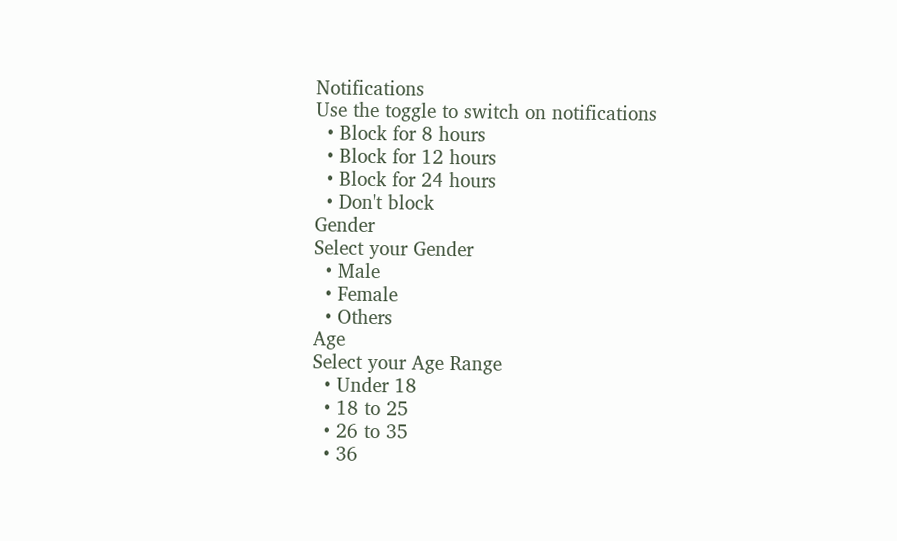Notifications
Use the toggle to switch on notifications
  • Block for 8 hours
  • Block for 12 hours
  • Block for 24 hours
  • Don't block
Gender
Select your Gender
  • Male
  • Female
  • Others
Age
Select your Age Range
  • Under 18
  • 18 to 25
  • 26 to 35
  • 36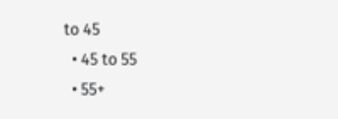to 45
  • 45 to 55
  • 55+